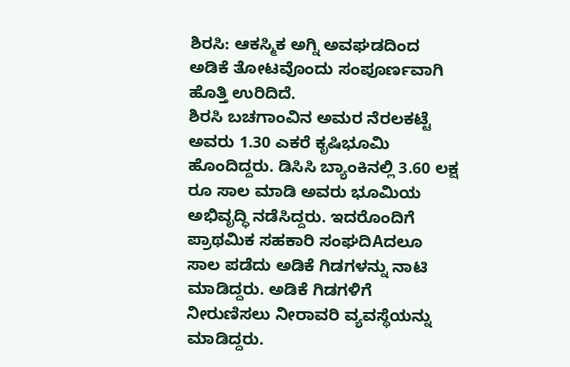ಶಿರಸಿ: ಆಕಸ್ಮಿಕ ಅಗ್ನಿ ಅವಘಡದಿಂದ ಅಡಿಕೆ ತೋಟವೊಂದು ಸಂಪೂರ್ಣವಾಗಿ ಹೊತ್ತಿ ಉರಿದಿದೆ.
ಶಿರಸಿ ಬಚಗಾಂವಿನ ಅಮರ ನೆರಲಕಟ್ಟೆ ಅವರು 1.30 ಎಕರೆ ಕೃಷಿಭೂಮಿ ಹೊಂದಿದ್ದರು. ಡಿಸಿಸಿ ಬ್ಯಾಂಕಿನಲ್ಲಿ 3.60 ಲಕ್ಷ ರೂ ಸಾಲ ಮಾಡಿ ಅವರು ಭೂಮಿಯ ಅಭಿವೃದ್ಧಿ ನಡೆಸಿದ್ದರು. ಇದರೊಂದಿಗೆ ಪ್ರಾಥಮಿಕ ಸಹಕಾರಿ ಸಂಘದಿAದಲೂ ಸಾಲ ಪಡೆದು ಅಡಿಕೆ ಗಿಡಗಳನ್ನು ನಾಟಿ ಮಾಡಿದ್ದರು. ಅಡಿಕೆ ಗಿಡಗಳಿಗೆ ನೀರುಣಿಸಲು ನೀರಾವರಿ ವ್ಯವಸ್ಥೆಯನ್ನು ಮಾಡಿದ್ದರು.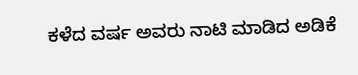ಕಳೆದ ವರ್ಷ ಅವರು ನಾಟಿ ಮಾಡಿದ ಅಡಿಕೆ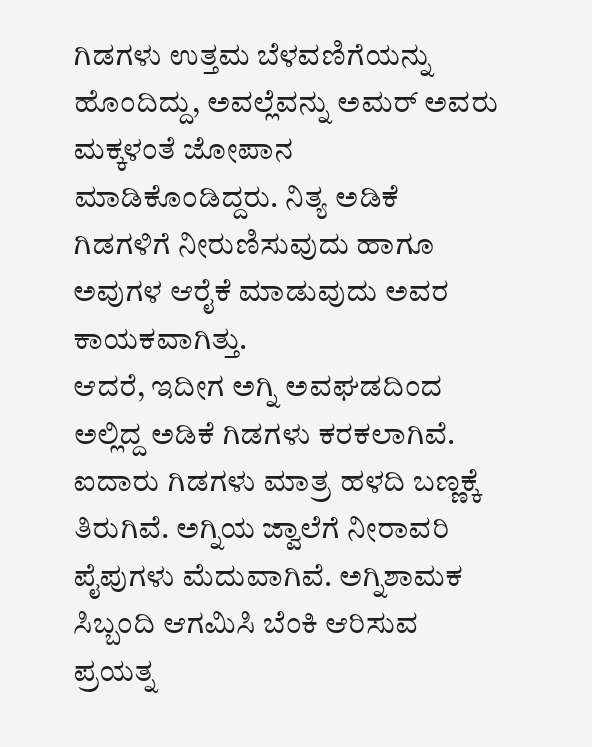ಗಿಡಗಳು ಉತ್ತಮ ಬೆಳವಣಿಗೆಯನ್ನು ಹೊಂದಿದ್ದು, ಅವಲ್ಲೆವನ್ನು ಅಮರ್ ಅವರು ಮಕ್ಕಳಂತೆ ಜೋಪಾನ ಮಾಡಿಕೊಂಡಿದ್ದರು. ನಿತ್ಯ ಅಡಿಕೆ ಗಿಡಗಳಿಗೆ ನೀರುಣಿಸುವುದು ಹಾಗೂ ಅವುಗಳ ಆರೈಕೆ ಮಾಡುವುದು ಅವರ ಕಾಯಕವಾಗಿತ್ತು.
ಆದರೆ, ಇದೀಗ ಅಗ್ನಿ ಅವಘಡದಿಂದ ಅಲ್ಲಿದ್ದ ಅಡಿಕೆ ಗಿಡಗಳು ಕರಕಲಾಗಿವೆ. ಐದಾರು ಗಿಡಗಳು ಮಾತ್ರ ಹಳದಿ ಬಣ್ಣಕ್ಕೆ ತಿರುಗಿವೆ. ಅಗ್ನಿಯ ಜ್ವಾಲೆಗೆ ನೀರಾವರಿ ಪೈಪುಗಳು ಮೆದುವಾಗಿವೆ. ಅಗ್ನಿಶಾಮಕ ಸಿಬ್ಬಂದಿ ಆಗಮಿಸಿ ಬೆಂಕಿ ಆರಿಸುವ ಪ್ರಯತ್ನ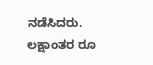ನಡೆಸಿದರು. ಲಕ್ಷಾಂತರ ರೂ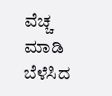ವೆಚ್ಚ ಮಾಡಿ ಬೆಳೆಸಿದ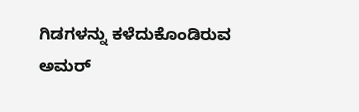ಗಿಡಗಳನ್ನು ಕಳೆದುಕೊಂಡಿರುವ ಅಮರ್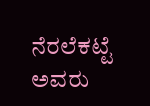ನೆರಲೆಕಟ್ಟೆ ಅವರು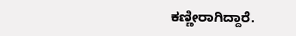ಕಣ್ಣೀರಾಗಿದ್ದಾರೆ.